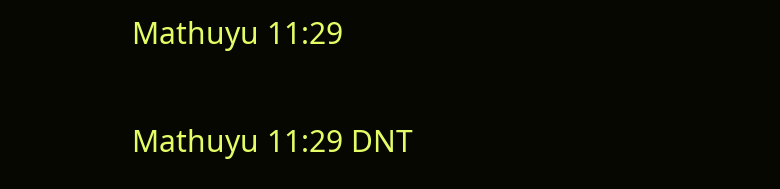Mathuyu 11:29

Mathuyu 11:29 DNT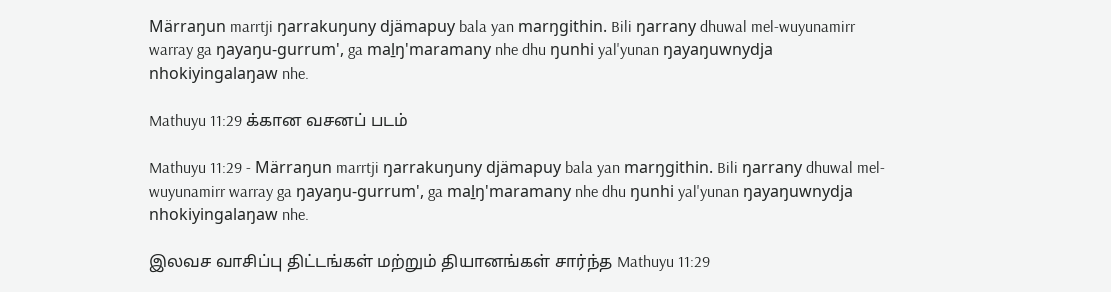Märraŋun marrtji ŋarrakuŋuny djämapuy bala yan marŋgithin. Bili ŋarrany dhuwal mel-wuyunamirr warray ga ŋayaŋu-gurrum', ga maḻŋ'maramany nhe dhu ŋunhi yal'yunan ŋayaŋuwnydja nhokiyingalaŋaw nhe.

Mathuyu 11:29 க்கான வசனப் படம்

Mathuyu 11:29 - Märraŋun marrtji ŋarrakuŋuny djämapuy bala yan marŋgithin. Bili ŋarrany dhuwal mel-wuyunamirr warray ga ŋayaŋu-gurrum', ga maḻŋ'maramany nhe dhu ŋunhi yal'yunan ŋayaŋuwnydja nhokiyingalaŋaw nhe.

இலவச வாசிப்பு திட்டங்கள் மற்றும் தியானங்கள் சார்ந்த Mathuyu 11:29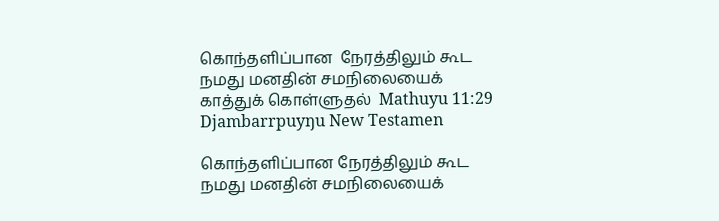கொந்தளிப்பான  நேரத்திலும் கூட நமது மனதின் சமநிலையைக் காத்துக் கொள்ளுதல்  Mathuyu 11:29 Djambarrpuyŋu New Testamen

கொந்தளிப்பான நேரத்திலும் கூட நமது மனதின் சமநிலையைக்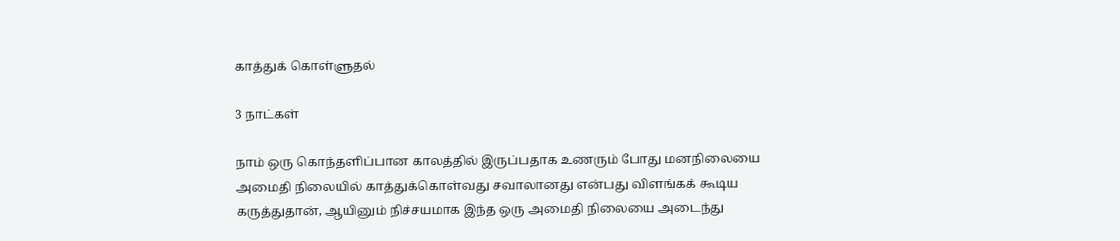காத்துக் கொள்ளுதல்

3 நாட்கள்

நாம் ஒரு கொந்தளிப்பான காலத்தில் இருப்பதாக உணரும் போது மனநிலையை அமைதி நிலையில் காத்துக்கொள்வது சவாலானது என்பது விளங்கக் கூடிய கருத்துதான், ஆயினும் நிச்சயமாக இந்த ஒரு அமைதி நிலையை அடைந்து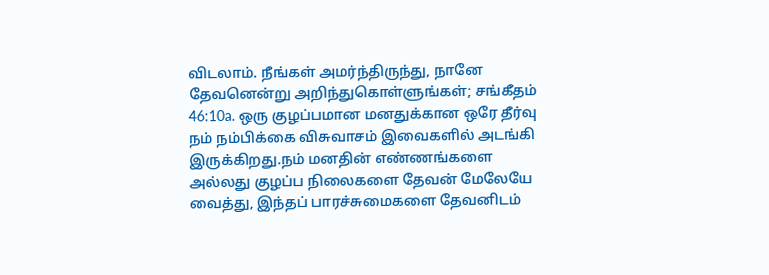விடலாம். நீங்கள் அமர்ந்திருந்து, நானே தேவனென்று அறிந்துகொள்ளுங்கள்; சங்கீதம் 46:10a. ஒரு குழப்பமான மனதுக்கான ஒரே தீர்வு நம் நம்பிக்கை விசுவாசம் இவைகளில் அடங்கி இருக்கிறது.நம் மனதின் எண்ணங்களை அல்லது குழப்ப நிலைகளை தேவன் மேலேயே வைத்து, இந்தப் பாரச்சுமைகளை தேவனிடம்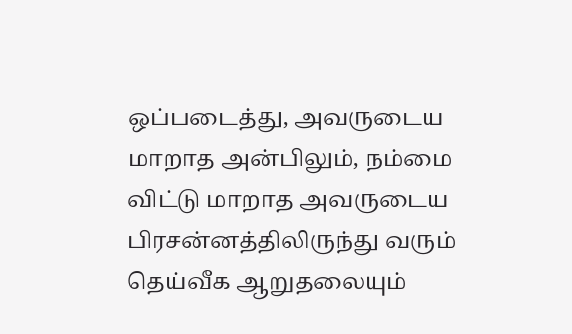ஒப்படைத்து, அவருடைய மாறாத அன்பிலும், நம்மை விட்டு மாறாத அவருடைய பிரசன்னத்திலிருந்து வரும் தெய்வீக ஆறுதலையும்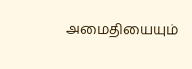அமைதியையும்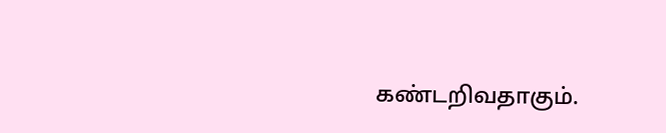கண்டறிவதாகும்.